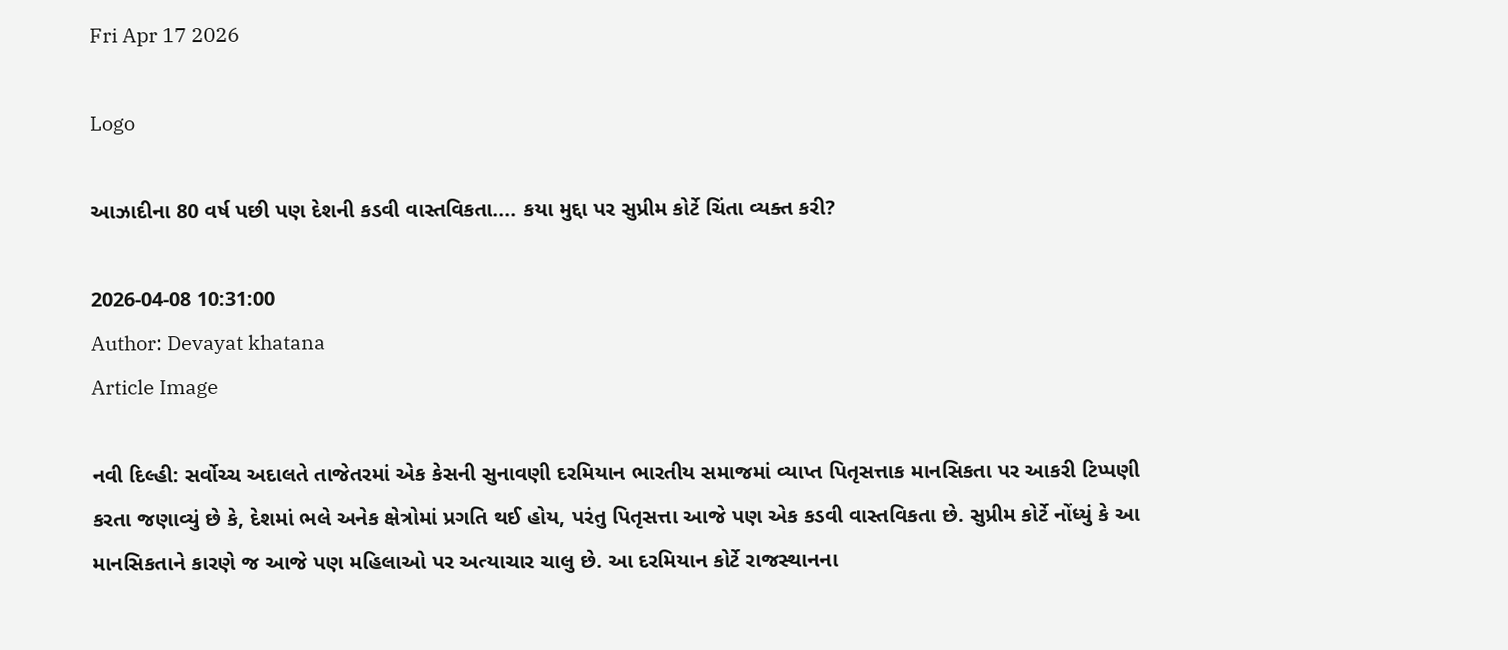Fri Apr 17 2026

Logo

આઝાદીના 80 વર્ષ પછી પણ દેશની કડવી વાસ્તવિકતા.... કયા મુદ્દા પર સુપ્રીમ કોર્ટે ચિંતા વ્યક્ત કરી?

2026-04-08 10:31:00
Author: Devayat khatana
Article Image

નવી દિલ્હી: સર્વોચ્ચ અદાલતે તાજેતરમાં એક કેસની સુનાવણી દરમિયાન ભારતીય સમાજમાં વ્યાપ્ત પિતૃસત્તાક માનસિકતા પર આકરી ટિપ્પણી કરતા જણાવ્યું છે કે, દેશમાં ભલે અનેક ક્ષેત્રોમાં પ્રગતિ થઈ હોય, પરંતુ પિતૃસત્તા આજે પણ એક કડવી વાસ્તવિકતા છે. સુપ્રીમ કોર્ટે નોંધ્યું કે આ માનસિકતાને કારણે જ આજે પણ મહિલાઓ પર અત્યાચાર ચાલુ છે. આ દરમિયાન કોર્ટે રાજસ્થાનના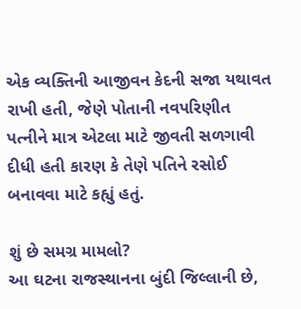એક વ્યક્તિની આજીવન કેદની સજા યથાવત રાખી હતી, જેણે પોતાની નવપરિણીત પત્નીને માત્ર એટલા માટે જીવતી સળગાવી દીધી હતી કારણ કે તેણે પતિને રસોઈ બનાવવા માટે કહ્યું હતું.

શું છે સમગ્ર મામલો?
આ ઘટના રાજસ્થાનના બુંદી જિલ્લાની છે,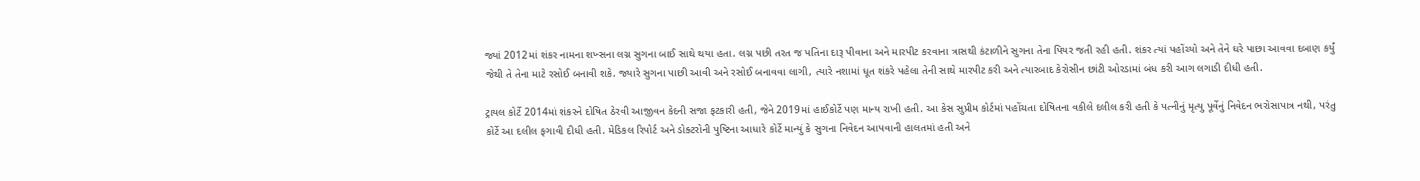જ્યાં 2012માં શંકર નામના શખ્સના લગ્ન સુગના બાઈ સાથે થયા હતા. લગ્ન પછી તરત જ પતિના દારૂ પીવાના અને મારપીટ કરવાના ત્રાસથી કંટાળીને સુગના તેના પિયર જતી રહી હતી. શંકર ત્યાં પહોંચ્યો અને તેને ઘરે પાછા આવવા દબાણ કર્યું જેથી તે તેના માટે રસોઈ બનાવી શકે. જ્યારે સુગના પાછી આવી અને રસોઈ બનાવવા લાગી, ત્યારે નશામાં ધૂત શંકરે પહેલા તેની સાથે મારપીટ કરી અને ત્યારબાદ કેરોસીન છાંટી ઓરડામાં બંધ કરી આગ લગાડી દીધી હતી.

ટ્રાયલ કોર્ટે 2014માં શંકરને દોષિત ઠેરવી આજીવન કેદની સજા ફટકારી હતી, જેને 2019માં હાઈકોર્ટે પણ માન્ય રાખી હતી. આ કેસ સુપ્રીમ કોર્ટમાં પહોંચતા દોષિતના વકીલે દલીલ કરી હતી કે પત્નીનું મૃત્યુ પૂર્વેનું નિવેદન ભરોસાપાત્ર નથી, પરંતુ કોર્ટે આ દલીલ ફગાવી દીધી હતી. મેડિકલ રિપોર્ટ અને ડોક્ટરોની પુષ્ટિના આધારે કોર્ટે માન્યું કે સુગના નિવેદન આપવાની હાલતમાં હતી અને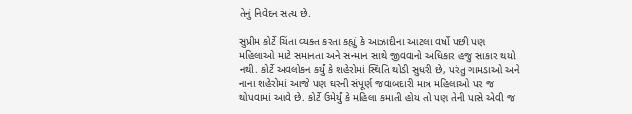તેનું નિવેદન સત્ય છે.

સુપ્રીમ કોર્ટે ચિંતા વ્યક્ત કરતા કહ્યું કે આઝાદીના આટલા વર્ષો પછી પણ મહિલાઓ માટે સમાનતા અને સન્માન સાથે જીવવાનો અધિકાર હજુ સાકાર થયો નથી. કોર્ટે અવલોકન કર્યું કે શહેરોમાં સ્થિતિ થોડી સુધરી છે, પરંતુ ગામડાઓ અને નાના શહેરોમાં આજે પણ ઘરની સંપૂર્ણ જવાબદારી માત્ર મહિલાઓ પર જ થોપવામાં આવે છે. કોર્ટે ઉમેર્યું કે મહિલા કમાતી હોય તો પણ તેની પાસે એવી જ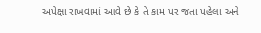અપેક્ષા રાખવામાં આવે છે કે તે કામ પર જતા પહેલા અને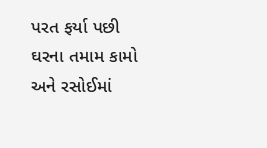પરત ફર્યા પછી ઘરના તમામ કામો અને રસોઈમાં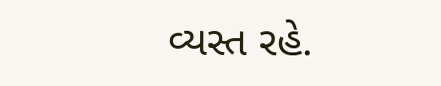વ્યસ્ત રહે.